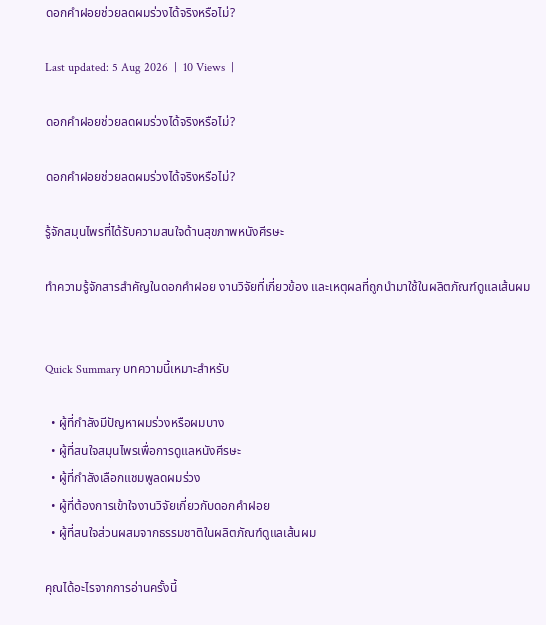ดอกคำฝอยช่วยลดผมร่วงได้จริงหรือไม่?

Last updated: 5 Aug 2026  |  10 Views  |

ดอกคำฝอยช่วยลดผมร่วงได้จริงหรือไม่?

ดอกคำฝอยช่วยลดผมร่วงได้จริงหรือไม่?

รู้จักสมุนไพรที่ได้รับความสนใจด้านสุขภาพหนังศีรษะ

ทำความรู้จักสารสำคัญในดอกคำฝอย งานวิจัยที่เกี่ยวข้อง และเหตุผลที่ถูกนำมาใช้ในผลิตภัณฑ์ดูแลเส้นผม


Quick Summary บทความนี้เหมาะสำหรับ

  • ผู้ที่กำลังมีปัญหาผมร่วงหรือผมบาง
  • ผู้ที่สนใจสมุนไพรเพื่อการดูแลหนังศีรษะ
  • ผู้ที่กำลังเลือกแชมพูลดผมร่วง
  • ผู้ที่ต้องการเข้าใจงานวิจัยเกี่ยวกับดอกคำฝอย
  • ผู้ที่สนใจส่วนผสมจากธรรมชาติในผลิตภัณฑ์ดูแลเส้นผม

คุณได้อะไรจากการอ่านครั้งนี้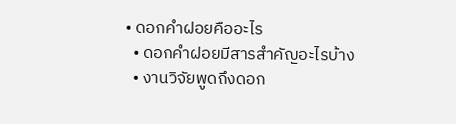• ดอกคำฝอยคืออะไร
  • ดอกคำฝอยมีสารสำคัญอะไรบ้าง
  • งานวิจัยพูดถึงดอก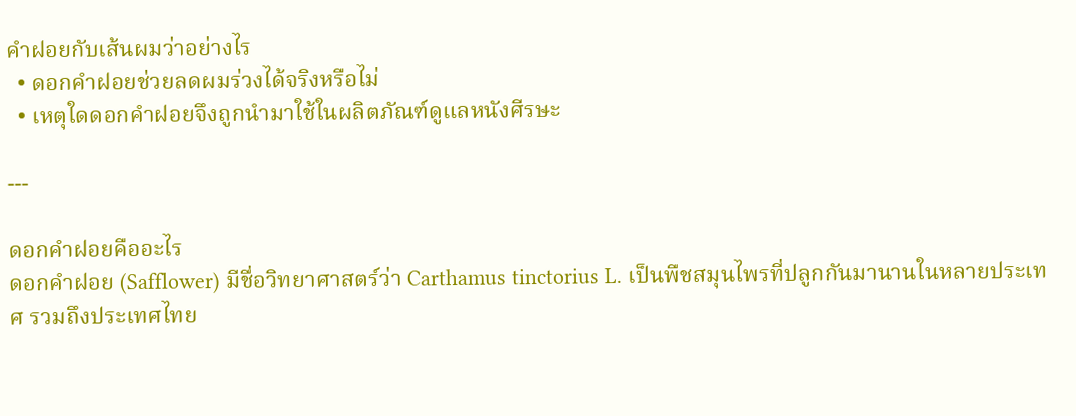คำฝอยกับเส้นผมว่าอย่างไร
  • ดอกคำฝอยช่วยลดผมร่วงได้จริงหรือไม่
  • เหตุใดดอกคำฝอยจึงถูกนำมาใช้ในผลิตภัณฑ์ดูแลหนังศีรษะ

---

ดอกคำฝอยคืออะไร
ดอกคำฝอย (Safflower) มีชื่อวิทยาศาสตร์ว่า Carthamus tinctorius L. เป็นพืชสมุนไพรที่ปลูกกันมานานในหลายประเทศ รวมถึงประเทศไทย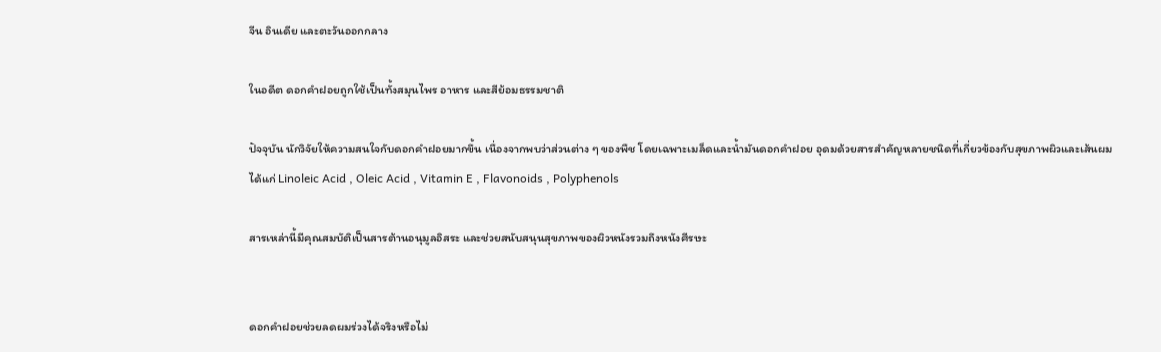จีน อินเดีย และตะวันออกกลาง

ในอดีต ดอกคำฝอยถูกใช้เป็นทั้งสมุนไพร อาหาร และสีย้อมธรรมชาติ

ปัจจุบัน นักวิจัยให้ความสนใจกับดอกคำฝอยมากขึ้น เนื่องจากพบว่าส่วนต่าง ๆ ของพืช โดยเฉพาะเมล็ดและน้ำมันดอกคำฝอย อุดมด้วยสารสำคัญหลายชนิดที่เกี่ยวข้องกับสุขภาพผิวและเส้นผม
ได้แก่ Linoleic Acid , Oleic Acid , Vitamin E , Flavonoids , Polyphenols

สารเหล่านี้มีคุณสมบัติเป็นสารต้านอนุมูลอิสระ และช่วยสนับสนุนสุขภาพของผิวหนังรวมถึงหนังศีรษะ


ดอกคำฝอยช่วยลดผมร่วงได้จริงหรือไม่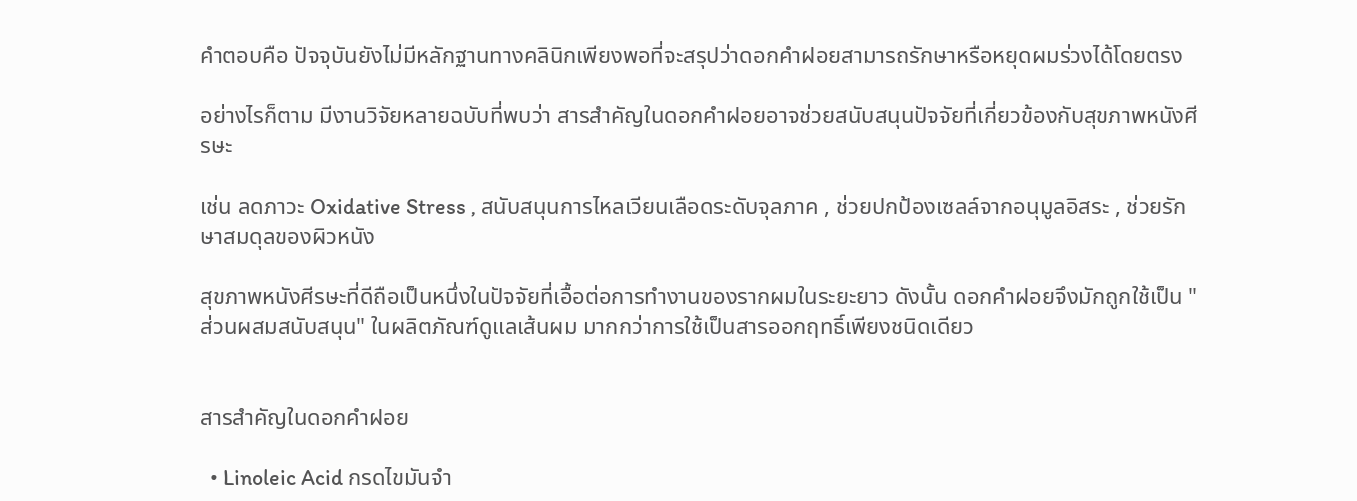คำตอบคือ ปัจจุบันยังไม่มีหลักฐานทางคลินิกเพียงพอที่จะสรุปว่าดอกคำฝอยสามารถรักษาหรือหยุดผมร่วงได้โดยตรง

อย่างไรก็ตาม มีงานวิจัยหลายฉบับที่พบว่า สารสำคัญในดอกคำฝอยอาจช่วยสนับสนุนปัจจัยที่เกี่ยวข้องกับสุขภาพหนังศีรษะ

เช่น ลดภาวะ Oxidative Stress , สนับสนุนการไหลเวียนเลือดระดับจุลภาค , ช่วยปกป้องเซลล์จากอนุมูลอิสระ , ช่วยรักษาสมดุลของผิวหนัง

สุขภาพหนังศีรษะที่ดีถือเป็นหนึ่งในปัจจัยที่เอื้อต่อการทำงานของรากผมในระยะยาว ดังนั้น ดอกคำฝอยจึงมักถูกใช้เป็น "ส่วนผสมสนับสนุน" ในผลิตภัณฑ์ดูแลเส้นผม มากกว่าการใช้เป็นสารออกฤทธิ์เพียงชนิดเดียว


สารสำคัญในดอกคำฝอย

  • Linoleic Acid กรดไขมันจำ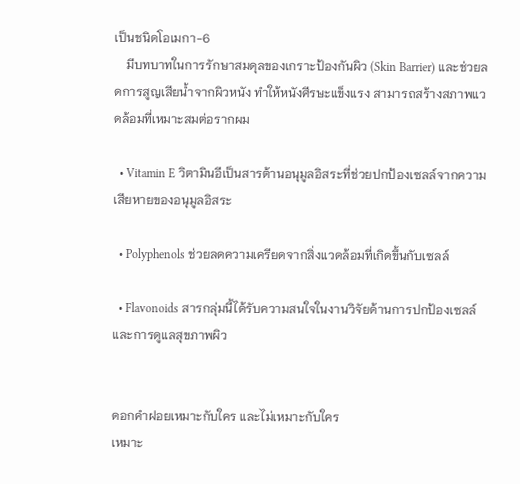เป็นชนิดโอเมกา-6
    มีบทบาทในการรักษาสมดุลของเกราะป้องกันผิว (Skin Barrier) และช่วยลดการสูญเสียน้ำจากผิวหนัง ทำให้หนังศีรษะแข็งแรง สามารถสร้างสภาพแวดล้อมที่เหมาะสมต่อรากผม

  • Vitamin E วิตามินอีเป็นสารต้านอนุมูลอิสระที่ช่วยปกป้องเซลล์จากความเสียหายของอนุมูลอิสระ

  • Polyphenols ช่วยลดความเครียดจากสิ่งแวดล้อมที่เกิดขึ้นกับเซลล์

  • Flavonoids สารกลุ่มนี้ได้รับความสนใจในงานวิจัยด้านการปกป้องเซลล์และการดูแลสุขภาพผิว


ดอกคำฝอยเหมาะกับใคร และไม่เหมาะกับใคร
เหมาะ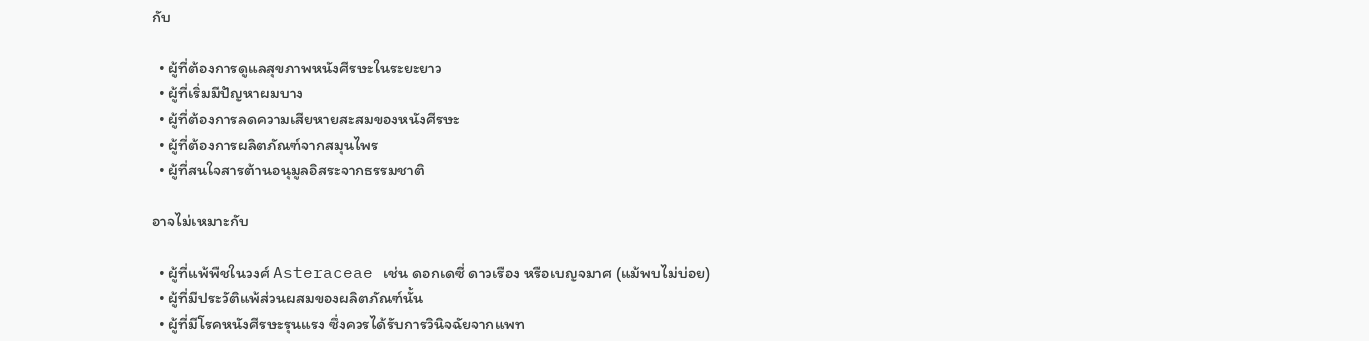กับ

  • ผู้ที่ต้องการดูแลสุขภาพหนังศีรษะในระยะยาว
  • ผู้ที่เริ่มมีปัญหาผมบาง
  • ผู้ที่ต้องการลดความเสียหายสะสมของหนังศีรษะ
  • ผู้ที่ต้องการผลิตภัณฑ์จากสมุนไพร
  • ผู้ที่สนใจสารต้านอนุมูลอิสระจากธรรมชาติ

อาจไม่เหมาะกับ

  • ผู้ที่แพ้พืชในวงศ์ Asteraceae เช่น ดอกเดซี่ ดาวเรือง หรือเบญจมาศ (แม้พบไม่บ่อย)
  • ผู้ที่มีประวัติแพ้ส่วนผสมของผลิตภัณฑ์นั้น
  • ผู้ที่มีโรคหนังศีรษะรุนแรง ซึ่งควรได้รับการวินิจฉัยจากแพท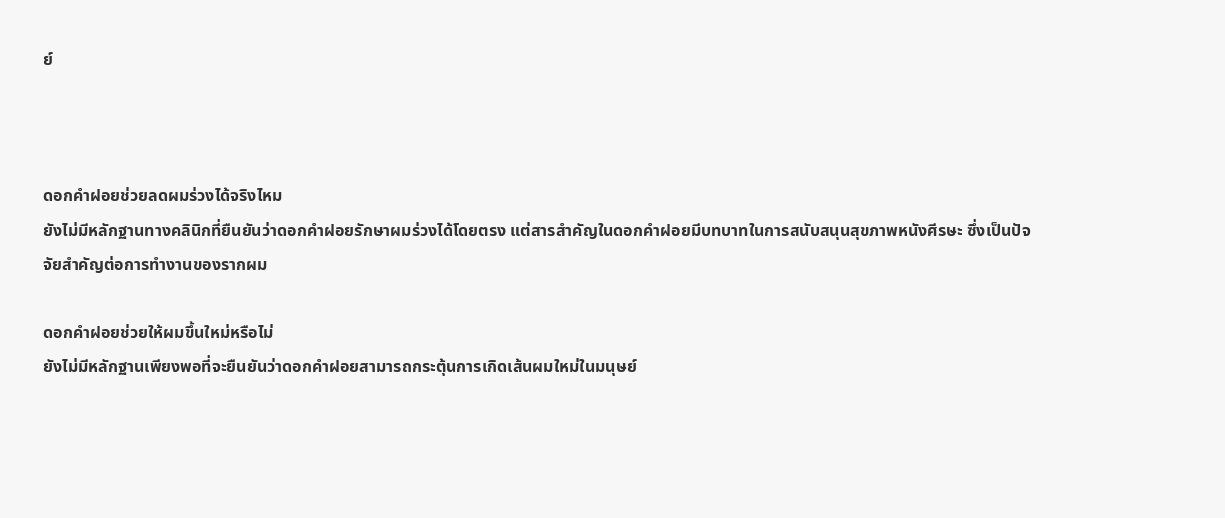ย์



ดอกคำฝอยช่วยลดผมร่วงได้จริงไหม
ยังไม่มีหลักฐานทางคลินิกที่ยืนยันว่าดอกคำฝอยรักษาผมร่วงได้โดยตรง แต่สารสำคัญในดอกคำฝอยมีบทบาทในการสนับสนุนสุขภาพหนังศีรษะ ซึ่งเป็นปัจจัยสำคัญต่อการทำงานของรากผม

ดอกคำฝอยช่วยให้ผมขึ้นใหม่หรือไม่
ยังไม่มีหลักฐานเพียงพอที่จะยืนยันว่าดอกคำฝอยสามารถกระตุ้นการเกิดเส้นผมใหม่ในมนุษย์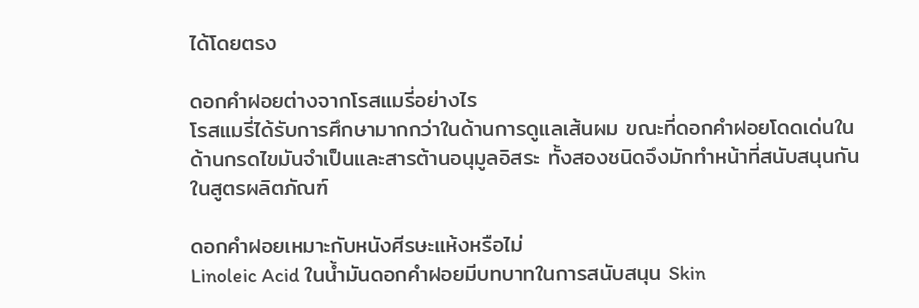ได้โดยตรง

ดอกคำฝอยต่างจากโรสแมรี่อย่างไร
โรสแมรี่ได้รับการศึกษามากกว่าในด้านการดูแลเส้นผม ขณะที่ดอกคำฝอยโดดเด่นในด้านกรดไขมันจำเป็นและสารต้านอนุมูลอิสระ ทั้งสองชนิดจึงมักทำหน้าที่สนับสนุนกันในสูตรผลิตภัณฑ์

ดอกคำฝอยเหมาะกับหนังศีรษะแห้งหรือไม่
Linoleic Acid ในน้ำมันดอกคำฝอยมีบทบาทในการสนับสนุน Skin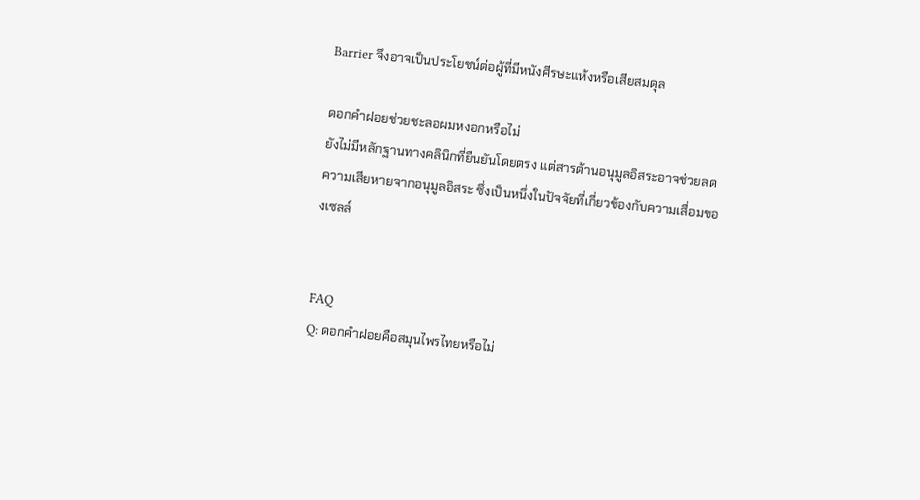Barrier จึงอาจเป็นประโยชน์ต่อผู้ที่มีหนังศีรษะแห้งหรือเสียสมดุล

ดอกคำฝอยช่วยชะลอผมหงอกหรือไม่
ยังไม่มีหลักฐานทางคลินิกที่ยืนยันโดยตรง แต่สารต้านอนุมูลอิสระอาจช่วยลดความเสียหายจากอนุมูลอิสระ ซึ่งเป็นหนึ่งในปัจจัยที่เกี่ยวข้องกับความเสื่อมของเซลล์


FAQ
Q: ดอกคำฝอยคือสมุนไพรไทยหรือไม่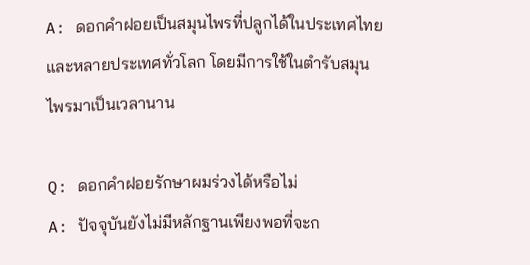A: ดอกคำฝอยเป็นสมุนไพรที่ปลูกได้ในประเทศไทยและหลายประเทศทั่วโลก โดยมีการใช้ในตำรับสมุนไพรมาเป็นเวลานาน

Q: ดอกคำฝอยรักษาผมร่วงได้หรือไม่
A: ปัจจุบันยังไม่มีหลักฐานเพียงพอที่จะก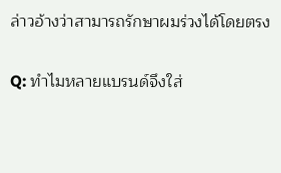ล่าวอ้างว่าสามารถรักษาผมร่วงได้โดยตรง

Q: ทำไมหลายแบรนด์จึงใส่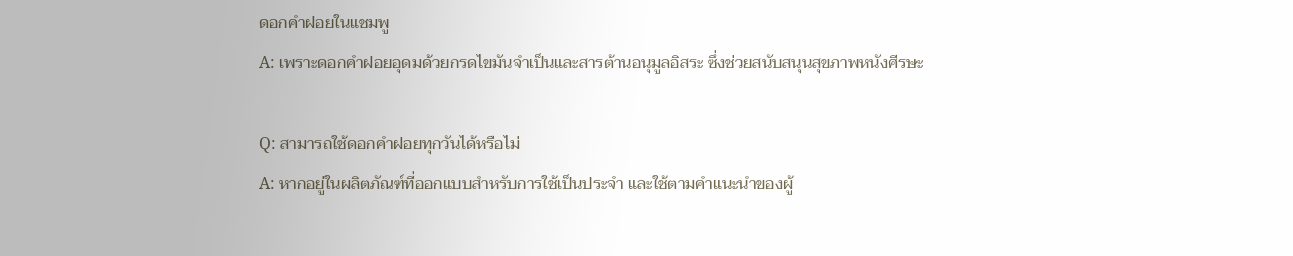ดอกคำฝอยในแชมพู
A: เพราะดอกคำฝอยอุดมด้วยกรดไขมันจำเป็นและสารต้านอนุมูลอิสระ ซึ่งช่วยสนับสนุนสุขภาพหนังศีรษะ

Q: สามารถใช้ดอกคำฝอยทุกวันได้หรือไม่
A: หากอยู่ในผลิตภัณฑ์ที่ออกแบบสำหรับการใช้เป็นประจำ และใช้ตามคำแนะนำของผู้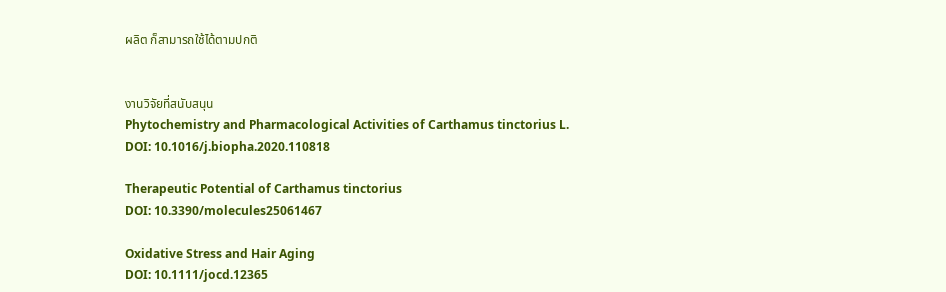ผลิต ก็สามารถใช้ได้ตามปกติ


งานวิจัยที่สนับสนุน
Phytochemistry and Pharmacological Activities of Carthamus tinctorius L.
DOI: 10.1016/j.biopha.2020.110818

Therapeutic Potential of Carthamus tinctorius
DOI: 10.3390/molecules25061467

Oxidative Stress and Hair Aging
DOI: 10.1111/jocd.12365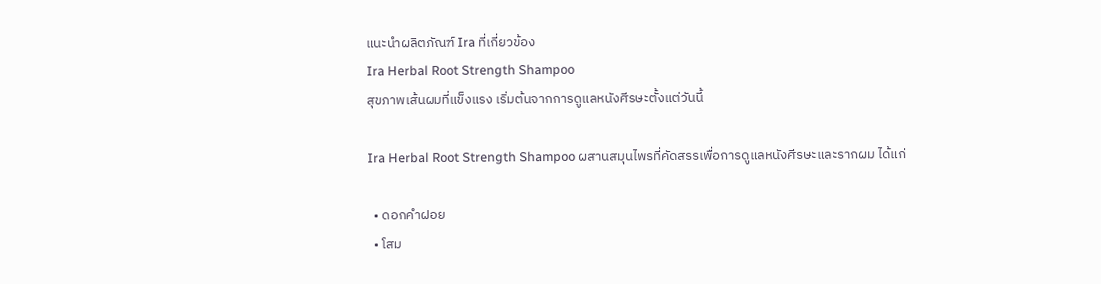แนะนำผลิตภัณฑ์ Ira ที่เกี่ยวข้อง
Ira Herbal Root Strength Shampoo
สุขภาพเส้นผมที่แข็งแรง เริ่มต้นจากการดูแลหนังศีรษะตั้งแต่วันนี้

Ira Herbal Root Strength Shampoo ผสานสมุนไพรที่คัดสรรเพื่อการดูแลหนังศีรษะและรากผม ได้แก่

  • ดอกคำฝอย
  • โสม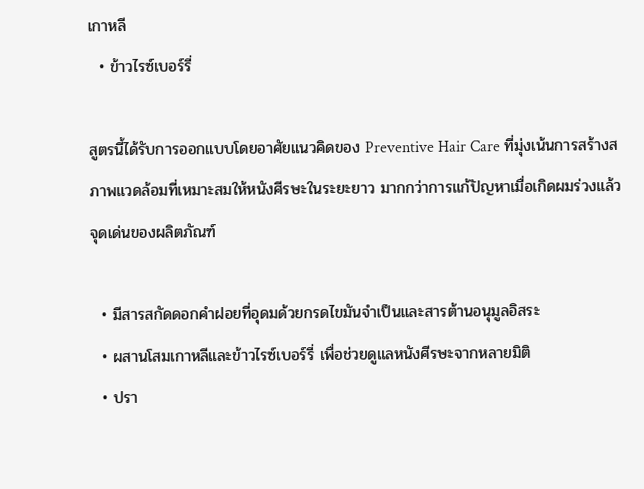เกาหลี
  • ข้าวไรซ์เบอร์รี่

สูตรนี้ได้รับการออกแบบโดยอาศัยแนวคิดของ Preventive Hair Care ที่มุ่งเน้นการสร้างสภาพแวดล้อมที่เหมาะสมให้หนังศีรษะในระยะยาว มากกว่าการแก้ปัญหาเมื่อเกิดผมร่วงแล้ว
จุดเด่นของผลิตภัณฑ์

  • มีสารสกัดดอกคำฝอยที่อุดมด้วยกรดไขมันจำเป็นและสารต้านอนุมูลอิสระ
  • ผสานโสมเกาหลีและข้าวไรซ์เบอร์รี่ เพื่อช่วยดูแลหนังศีรษะจากหลายมิติ
  • ปรา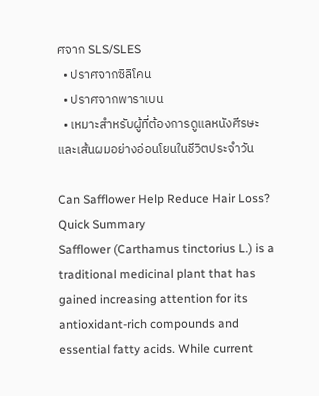ศจาก SLS/SLES
  • ปราศจากซิลิโคน
  • ปราศจากพาราเบน
  • เหมาะสำหรับผู้ที่ต้องการดูแลหนังศีรษะและเส้นผมอย่างอ่อนโยนในชีวิตประจำวัน

Can Safflower Help Reduce Hair Loss?
Quick Summary
Safflower (Carthamus tinctorius L.) is a traditional medicinal plant that has gained increasing attention for its antioxidant-rich compounds and essential fatty acids. While current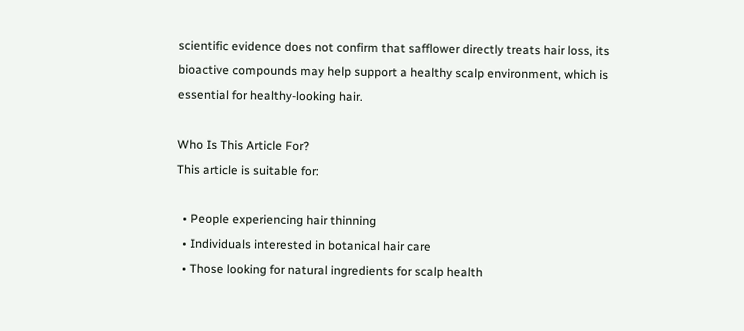scientific evidence does not confirm that safflower directly treats hair loss, its bioactive compounds may help support a healthy scalp environment, which is essential for healthy-looking hair.

Who Is This Article For?
This article is suitable for:

  • People experiencing hair thinning
  • Individuals interested in botanical hair care
  • Those looking for natural ingredients for scalp health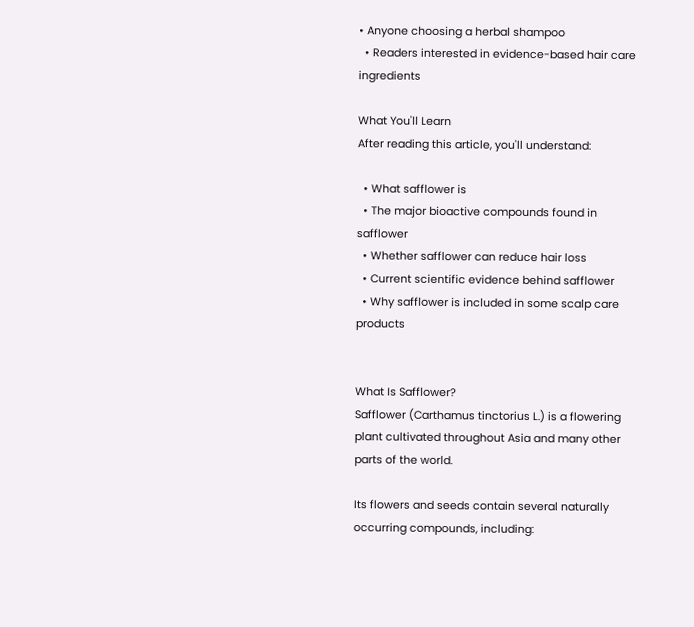• Anyone choosing a herbal shampoo
  • Readers interested in evidence-based hair care ingredients

What You'll Learn
After reading this article, you'll understand:

  • What safflower is
  • The major bioactive compounds found in safflower
  • Whether safflower can reduce hair loss
  • Current scientific evidence behind safflower
  • Why safflower is included in some scalp care products


What Is Safflower?
Safflower (Carthamus tinctorius L.) is a flowering plant cultivated throughout Asia and many other parts of the world.

Its flowers and seeds contain several naturally occurring compounds, including: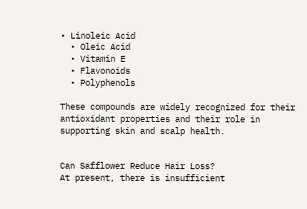• Linoleic Acid
  • Oleic Acid
  • Vitamin E
  • Flavonoids
  • Polyphenols

These compounds are widely recognized for their antioxidant properties and their role in supporting skin and scalp health.


Can Safflower Reduce Hair Loss?
At present, there is insufficient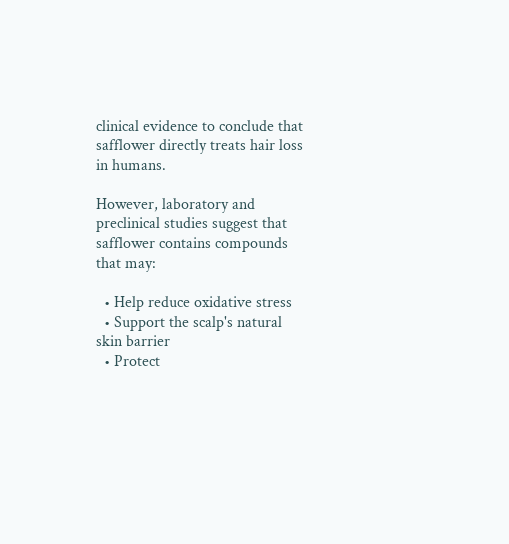clinical evidence to conclude that safflower directly treats hair loss in humans.

However, laboratory and preclinical studies suggest that safflower contains compounds that may:

  • Help reduce oxidative stress
  • Support the scalp's natural skin barrier
  • Protect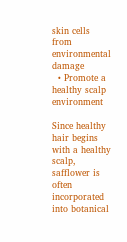skin cells from environmental damage
  • Promote a healthy scalp environment

Since healthy hair begins with a healthy scalp, safflower is often incorporated into botanical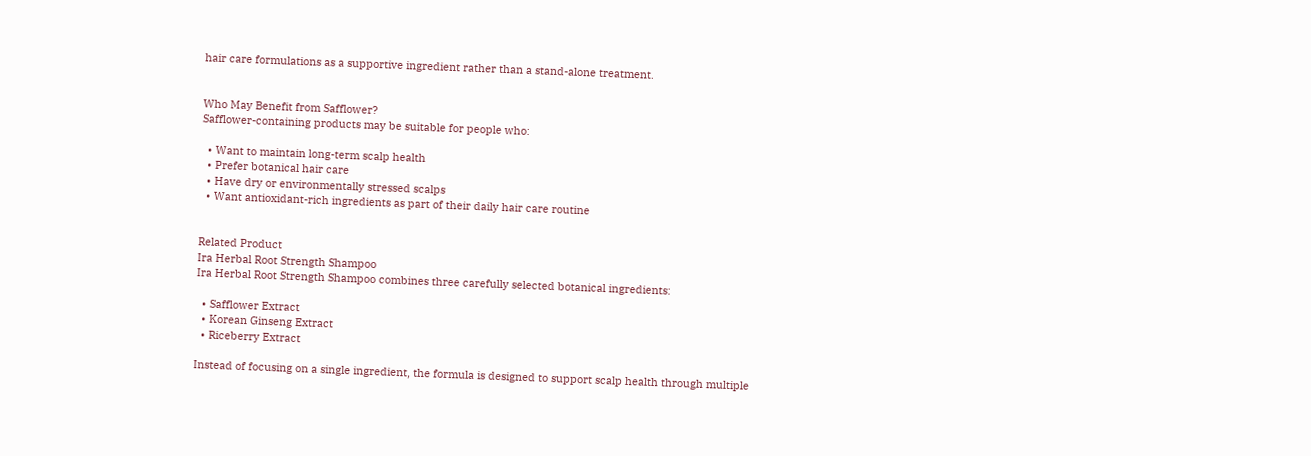hair care formulations as a supportive ingredient rather than a stand-alone treatment.


Who May Benefit from Safflower?
Safflower-containing products may be suitable for people who:

  • Want to maintain long-term scalp health
  • Prefer botanical hair care
  • Have dry or environmentally stressed scalps
  • Want antioxidant-rich ingredients as part of their daily hair care routine


Related Product
Ira Herbal Root Strength Shampoo
Ira Herbal Root Strength Shampoo combines three carefully selected botanical ingredients:

  • Safflower Extract
  • Korean Ginseng Extract
  • Riceberry Extract

Instead of focusing on a single ingredient, the formula is designed to support scalp health through multiple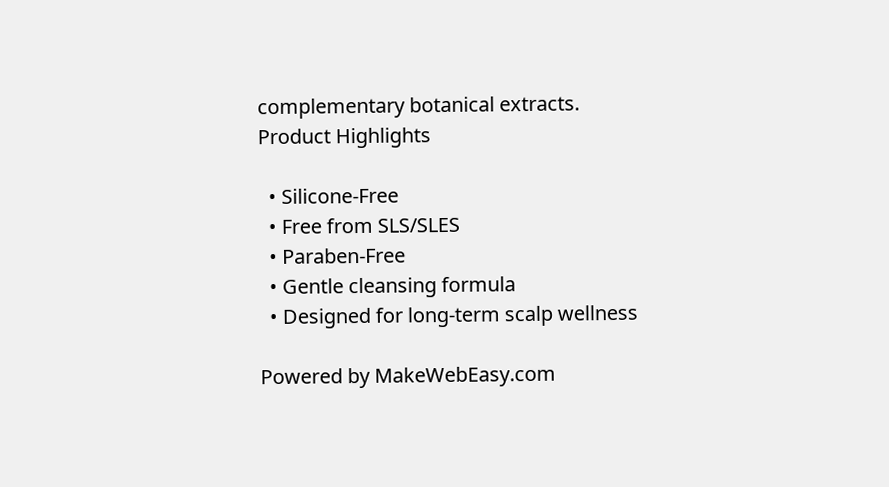complementary botanical extracts.
Product Highlights

  • Silicone-Free
  • Free from SLS/SLES
  • Paraben-Free
  • Gentle cleansing formula
  • Designed for long-term scalp wellness

Powered by MakeWebEasy.com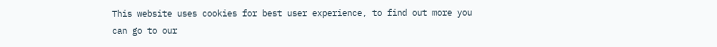This website uses cookies for best user experience, to find out more you can go to our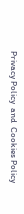Privacy Policy  and  Cookies Policy